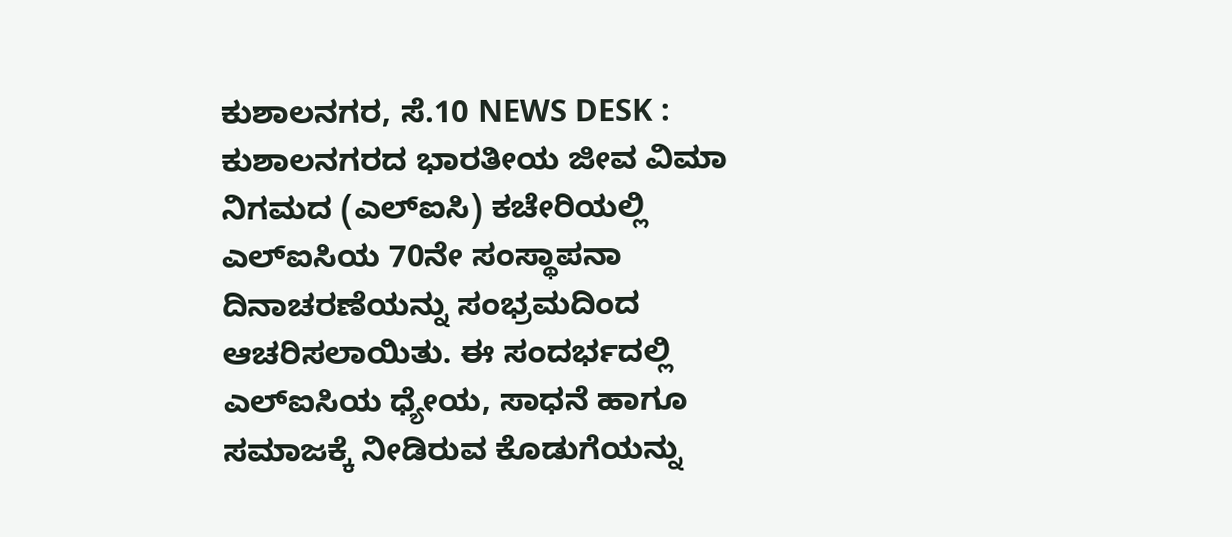ಕುಶಾಲನಗರ, ಸೆ.10 NEWS DESK : ಕುಶಾಲನಗರದ ಭಾರತೀಯ ಜೀವ ವಿಮಾ ನಿಗಮದ (ಎಲ್ಐಸಿ) ಕಚೇರಿಯಲ್ಲಿ ಎಲ್ಐಸಿಯ 70ನೇ ಸಂಸ್ಥಾಪನಾ ದಿನಾಚರಣೆಯನ್ನು ಸಂಭ್ರಮದಿಂದ ಆಚರಿಸಲಾಯಿತು. ಈ ಸಂದರ್ಭದಲ್ಲಿ ಎಲ್ಐಸಿಯ ಧ್ಯೇಯ, ಸಾಧನೆ ಹಾಗೂ ಸಮಾಜಕ್ಕೆ ನೀಡಿರುವ ಕೊಡುಗೆಯನ್ನು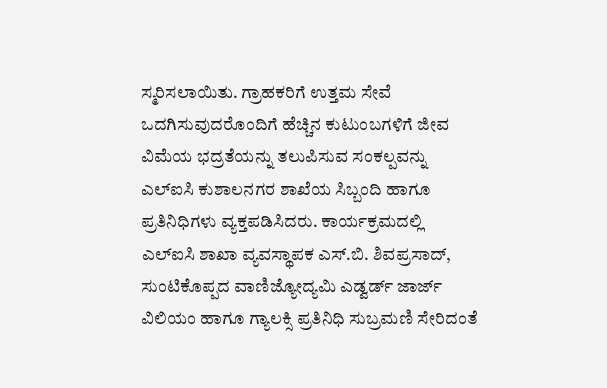ಸ್ಮರಿಸಲಾಯಿತು. ಗ್ರಾಹಕರಿಗೆ ಉತ್ತಮ ಸೇವೆ ಒದಗಿಸುವುದರೊಂದಿಗೆ ಹೆಚ್ಚಿನ ಕುಟುಂಬಗಳಿಗೆ ಜೀವ ವಿಮೆಯ ಭದ್ರತೆಯನ್ನು ತಲುಪಿಸುವ ಸಂಕಲ್ಪವನ್ನು ಎಲ್ಐಸಿ ಕುಶಾಲನಗರ ಶಾಖೆಯ ಸಿಬ್ಬಂದಿ ಹಾಗೂ ಪ್ರತಿನಿಧಿಗಳು ವ್ಯಕ್ತಪಡಿಸಿದರು. ಕಾರ್ಯಕ್ರಮದಲ್ಲಿ ಎಲ್ಐಸಿ ಶಾಖಾ ವ್ಯವಸ್ಥಾಪಕ ಎಸ್.ಬಿ. ಶಿವಪ್ರಸಾದ್, ಸುಂಟಿಕೊಪ್ಪದ ವಾಣಿಜ್ಯೋದ್ಯಮಿ ಎಡ್ವರ್ಡ್ ಜಾರ್ಜ್ ವಿಲಿಯಂ ಹಾಗೂ ಗ್ಯಾಲಕ್ಸಿ ಪ್ರತಿನಿಧಿ ಸುಬ್ರಮಣಿ ಸೇರಿದಂತೆ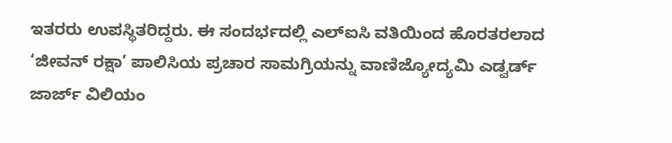ಇತರರು ಉಪಸ್ಥಿತರಿದ್ದರು. ಈ ಸಂದರ್ಭದಲ್ಲಿ ಎಲ್ಐಸಿ ವತಿಯಿಂದ ಹೊರತರಲಾದ ‘ಜೀವನ್ ರಕ್ಷಾ’ ಪಾಲಿಸಿಯ ಪ್ರಚಾರ ಸಾಮಗ್ರಿಯನ್ನು ವಾಣಿಜ್ಯೋದ್ಯಮಿ ಎಡ್ವರ್ಡ್ ಜಾರ್ಜ್ ವಿಲಿಯಂ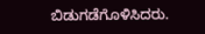ಬಿಡುಗಡೆಗೊಳಿಸಿದರು.